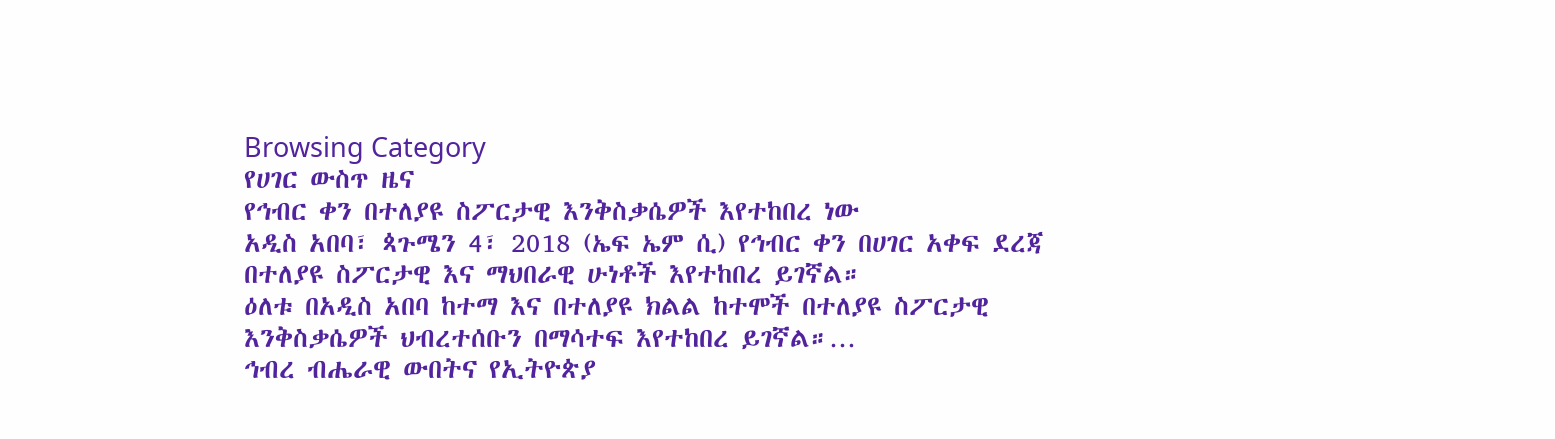Browsing Category
የሀገር ውስጥ ዜና
የኅብር ቀን በተለያዩ ስፖርታዊ እንቅስቃሴዎች እየተከበረ ነው
አዲስ አበባ፣ ጳጉሜን 4፣ 2018 (ኤፍ ኤም ሲ) የኅብር ቀን በሀገር አቀፍ ደረጃ በተለያዩ ስፖርታዊ እና ማህበራዊ ሁነቶች እየተከበረ ይገኛል።
ዕለቱ በአዲስ አበባ ከተማ እና በተለያዩ ክልል ከተሞች በተለያዩ ስፖርታዊ እንቅስቃሴዎች ህብረተሰቡን በማሳተፍ እየተከበረ ይገኛል።…
ኅብረ ብሔራዊ ውበትና የኢትዮጵያ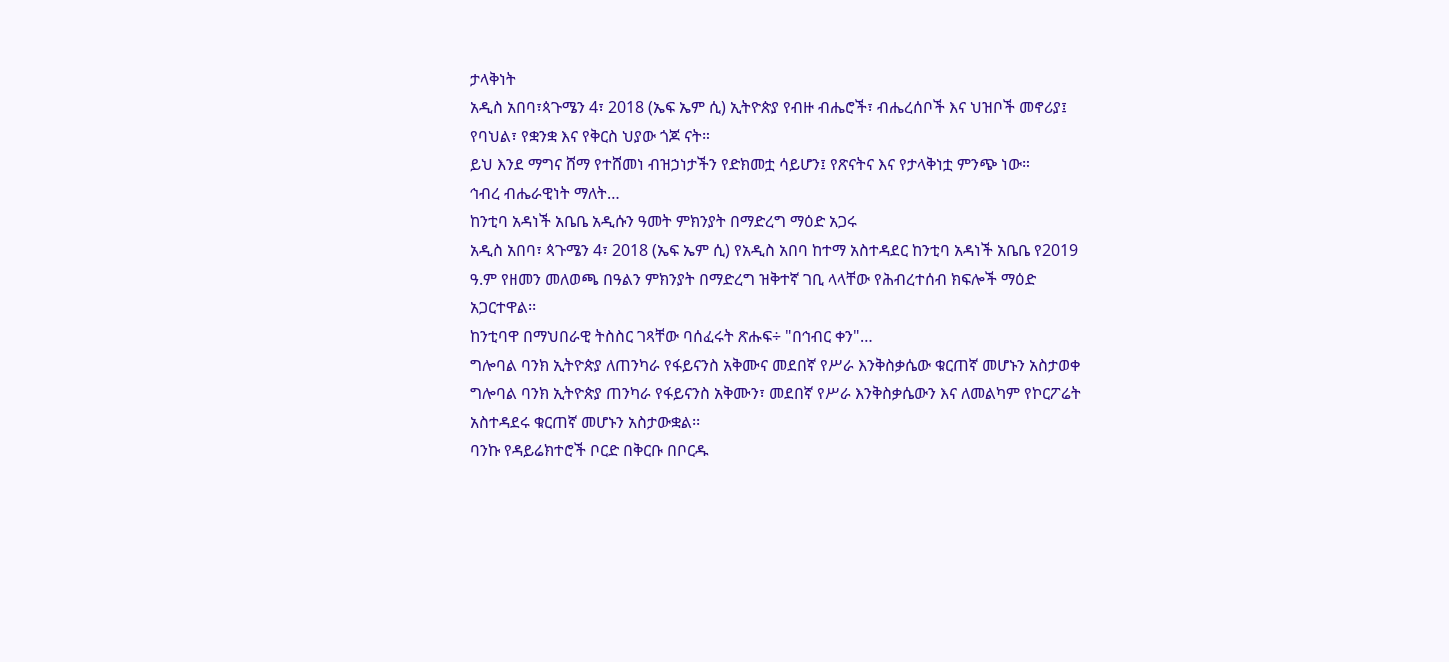ታላቅነት
አዲስ አበባ፣ጳጉሜን 4፣ 2018 (ኤፍ ኤም ሲ) ኢትዮጵያ የብዙ ብሔሮች፣ ብሔረሰቦች እና ህዝቦች መኖሪያ፤ የባህል፣ የቋንቋ እና የቅርስ ህያው ጎጆ ናት።
ይህ እንደ ማግና ሸማ የተሸመነ ብዝኃነታችን የድክመቷ ሳይሆን፤ የጽናትና እና የታላቅነቷ ምንጭ ነው።
ኅብረ ብሔራዊነት ማለት…
ከንቲባ አዳነች አቤቤ አዲሱን ዓመት ምክንያት በማድረግ ማዕድ አጋሩ
አዲስ አበባ፣ ጳጉሜን 4፣ 2018 (ኤፍ ኤም ሲ) የአዲስ አበባ ከተማ አስተዳደር ከንቲባ አዳነች አቤቤ የ2019 ዓ.ም የዘመን መለወጫ በዓልን ምክንያት በማድረግ ዝቅተኛ ገቢ ላላቸው የሕብረተሰብ ክፍሎች ማዕድ አጋርተዋል፡፡
ከንቲባዋ በማህበራዊ ትስስር ገጻቸው ባሰፈሩት ጽሑፍ÷ "በኅብር ቀን"…
ግሎባል ባንክ ኢትዮጵያ ለጠንካራ የፋይናንስ አቅሙና መደበኛ የሥራ እንቅስቃሴው ቁርጠኛ መሆኑን አስታወቀ
ግሎባል ባንክ ኢትዮጵያ ጠንካራ የፋይናንስ አቅሙን፣ መደበኛ የሥራ እንቅስቃሴውን እና ለመልካም የኮርፖሬት አስተዳደሩ ቁርጠኛ መሆኑን አስታውቋል፡፡
ባንኩ የዳይሬክተሮች ቦርድ በቅርቡ በቦርዱ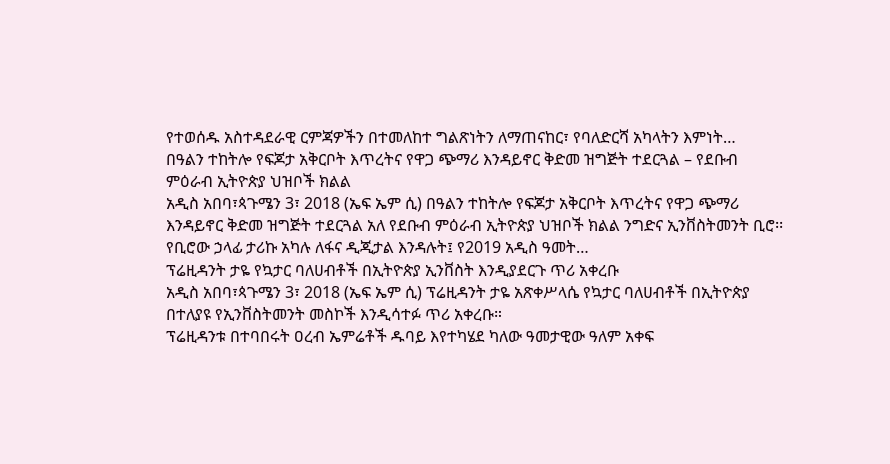የተወሰዱ አስተዳደራዊ ርምጃዎችን በተመለከተ ግልጽነትን ለማጠናከር፣ የባለድርሻ አካላትን እምነት…
በዓልን ተከትሎ የፍጆታ አቅርቦት እጥረትና የዋጋ ጭማሪ እንዳይኖር ቅድመ ዝግጅት ተደርጓል – የደቡብ ምዕራብ ኢትዮጵያ ህዝቦች ክልል
አዲስ አበባ፣ጳጉሜን 3፣ 2018 (ኤፍ ኤም ሲ) በዓልን ተከትሎ የፍጆታ አቅርቦት እጥረትና የዋጋ ጭማሪ እንዳይኖር ቅድመ ዝግጅት ተደርጓል አለ የደቡብ ምዕራብ ኢትዮጵያ ህዝቦች ክልል ንግድና ኢንቨስትመንት ቢሮ፡፡
የቢሮው ኃላፊ ታሪኩ አካሉ ለፋና ዲጂታል እንዳሉት፤ የ2019 አዲስ ዓመት…
ፕሬዚዳንት ታዬ የኳታር ባለሀብቶች በኢትዮጵያ ኢንቨስት እንዲያደርጉ ጥሪ አቀረቡ
አዲስ አበባ፣ጳጉሜን 3፣ 2018 (ኤፍ ኤም ሲ) ፕሬዚዳንት ታዬ አጽቀሥላሴ የኳታር ባለሀብቶች በኢትዮጵያ በተለያዩ የኢንቨስትመንት መስኮች እንዲሳተፉ ጥሪ አቀረቡ።
ፕሬዚዳንቱ በተባበሩት ዐረብ ኤምሬቶች ዱባይ እየተካሄደ ካለው ዓመታዊው ዓለም አቀፍ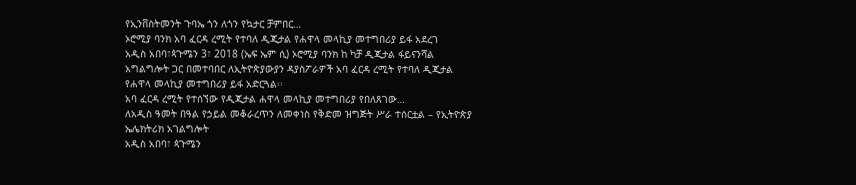የኢንቨስትመንት ጉባኤ ጎን ለጎን የኳታር ቻምበር…
ኦሮሚያ ባንክ አባ ፈርዳ ረሚት የተባለ ዲጂታል የሐዋላ መላኪያ መተግበሪያ ይፋ አደረገ
አዲስ አበባ፣ጳጉሜን 3፣ 2018 (ኤፍ ኤም ሲ) ኦሮሚያ ባንክ ከ ካቻ ዲጂታል ፋይናንሻል አግልግሎት ጋር በመተባበር ለኢትዮጵያውያን ዳያስፖራዎች አባ ፈርዳ ረሚት የተባለ ዲጂታል የሐዋላ መላኪያ መተግበሪያ ይፋ አድርጓል፡፡
አባ ፈርዳ ረሚት የተሰኘው የዲጂታል ሐዋላ መላኪያ መተግበሪያ የበለጸገው…
ለአዲስ ዓመት በዓል የኃይል መቆራረጥን ለመቀነስ የቅድመ ዝግጅት ሥራ ተሰርቷል – የኢትዮጵያ ኤሌክትሪክ አገልግሎት
አዲስ አበባ፣ ጳጉሜን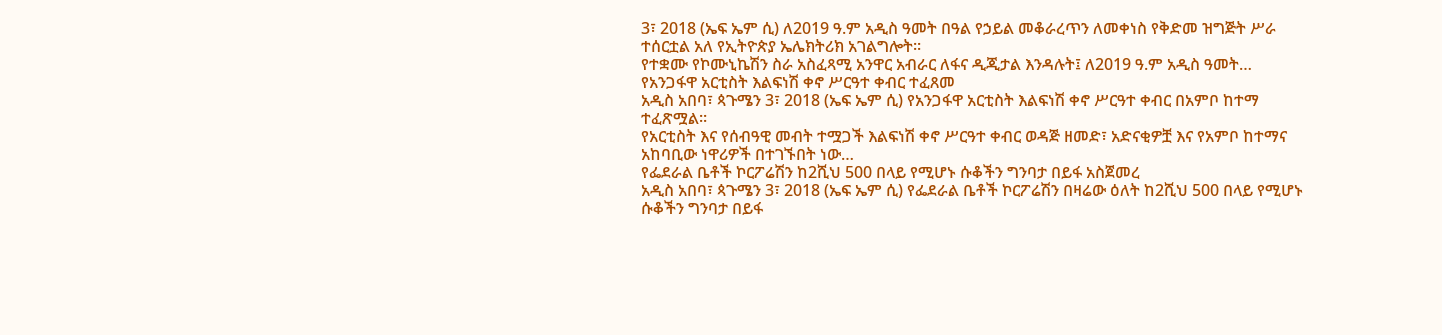3፣ 2018 (ኤፍ ኤም ሲ) ለ2019 ዓ.ም አዲስ ዓመት በዓል የኃይል መቆራረጥን ለመቀነስ የቅድመ ዝግጅት ሥራ ተሰርቷል አለ የኢትዮጵያ ኤሌክትሪክ አገልግሎት፡፡
የተቋሙ የኮሙኒኬሽን ስራ አስፈጻሚ አንዋር አብራር ለፋና ዲጂታል እንዳሉት፤ ለ2019 ዓ.ም አዲስ ዓመት…
የአንጋፋዋ አርቲስት እልፍነሽ ቀኖ ሥርዓተ ቀብር ተፈጸመ
አዲስ አበባ፣ ጳጉሜን 3፣ 2018 (ኤፍ ኤም ሲ) የአንጋፋዋ አርቲስት እልፍነሽ ቀኖ ሥርዓተ ቀብር በአምቦ ከተማ ተፈጽሟል፡፡
የአርቲስት እና የሰብዓዊ መብት ተሟጋች እልፍነሽ ቀኖ ሥርዓተ ቀብር ወዳጅ ዘመድ፣ አድናቂዎቿ እና የአምቦ ከተማና አከባቢው ነዋሪዎች በተገኙበት ነው…
የፌደራል ቤቶች ኮርፖሬሽን ከ2ሺህ 500 በላይ የሚሆኑ ሱቆችን ግንባታ በይፋ አስጀመረ
አዲስ አበባ፣ ጳጉሜን 3፣ 2018 (ኤፍ ኤም ሲ) የፌደራል ቤቶች ኮርፖሬሽን በዛሬው ዕለት ከ2ሺህ 500 በላይ የሚሆኑ ሱቆችን ግንባታ በይፋ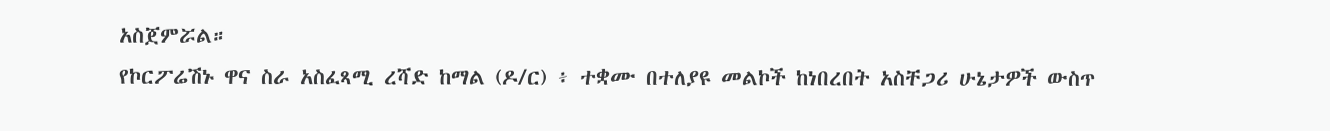አስጀምሯል።
የኮርፖሬሽኑ ዋና ስራ አስፈጻሚ ረሻድ ከማል (ዶ/ር) ፥ ተቋሙ በተለያዩ መልኮች ከነበረበት አስቸጋሪ ሁኔታዎች ውስጥ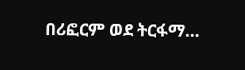በሪፎርም ወደ ትርፋማ…